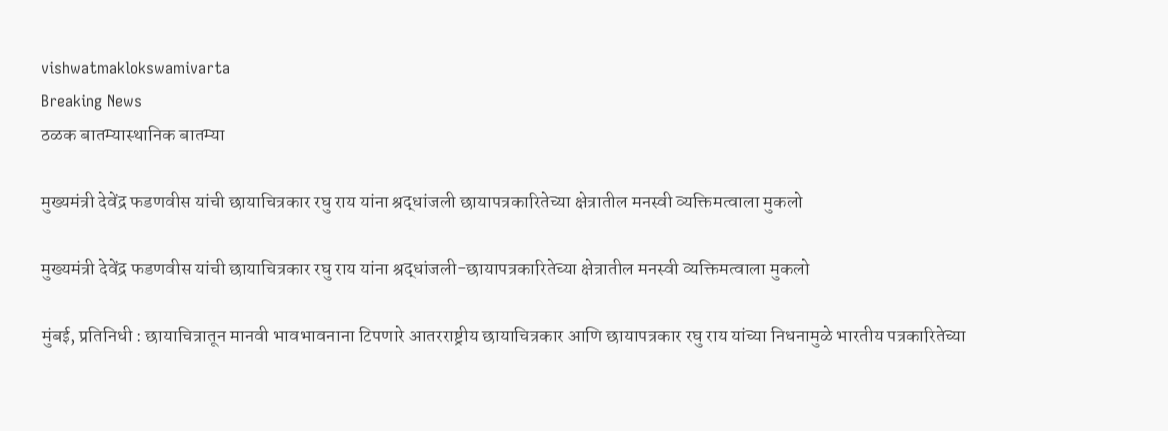vishwatmaklokswamivarta
Breaking News
ठळक बातम्यास्थानिक बातम्या

मुख्यमंत्री देवेंद्र फडणवीस यांची छायाचित्रकार रघु राय यांना श्रद्धांजली छायापत्रकारितेच्या क्षेत्रातील मनस्वी व्यक्तिमत्वाला मुकलो

मुख्यमंत्री देवेंद्र फडणवीस यांची छायाचित्रकार रघु राय यांना श्रद्धांजली-छायापत्रकारितेच्या क्षेत्रातील मनस्वी व्यक्तिमत्वाला मुकलो

मुंबई, प्रतिनिधी : छायाचित्रातून मानवी भावभावनाना टिपणारे आतरराष्ट्रीय छायाचित्रकार आणि छायापत्रकार रघु राय यांच्या निधनामुळे भारतीय पत्रकारितेच्या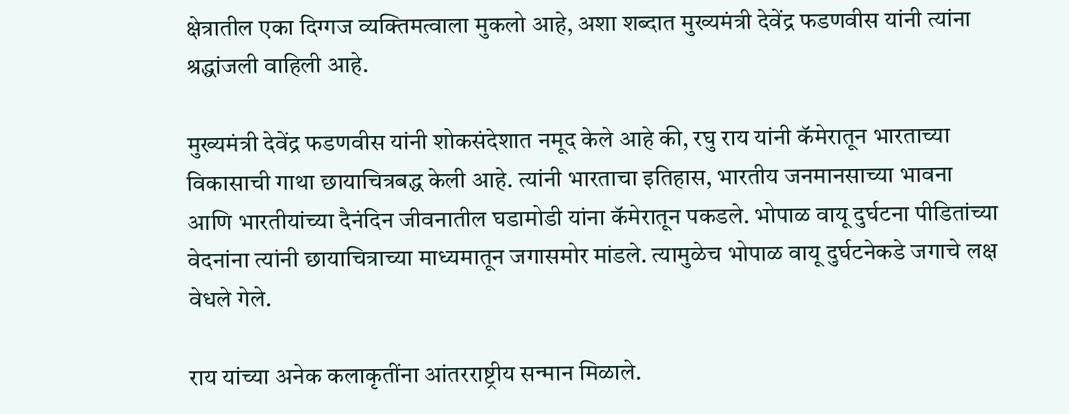क्षेत्रातील एका दिग्गज व्यक्तिमत्वाला मुकलो आहे, अशा शब्दात मुख्यमंत्री देवेंद्र फडणवीस यांनी त्यांना श्रद्धांजली वाहिली आहे.

मुख्यमंत्री देवेंद्र फडणवीस यांनी शोकसंदेशात नमूद केले आहे की, रघु राय यांनी कॅमेरातून भारताच्या विकासाची गाथा छायाचित्रबद्ध केली आहे. त्यांनी भारताचा इतिहास, भारतीय जनमानसाच्या भावना आणि भारतीयांच्या दैनंदिन जीवनातील घडामोडी यांना कॅमेरातून पकडले. भोपाळ वायू दुर्घटना पीडितांच्या वेदनांना त्यांनी छायाचित्राच्या माध्यमातून जगासमोर मांडले. त्यामुळेच भोपाळ वायू दुर्घटनेकडे जगाचे लक्ष वेधले गेले.

राय यांच्या अनेक कलाकृतींना आंतरराष्ट्रीय सन्मान मिळाले.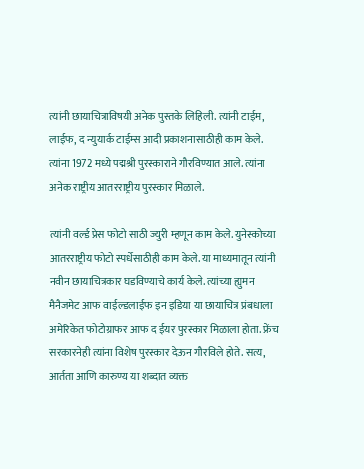त्यांनी छायाचित्राविषयी अनेक पुस्तके लिहिली. त्यांनी टाईम, लाईफ, द न्युयार्क टाईम्स आदी प्रकाशनासाठीही काम केले. त्यांना 1972 मध्ये पद्मश्री पुरस्काराने गौरविण्यात आले. त्यांना अनेक राष्ट्रीय आतरराष्ट्रीय पुरस्कार मिळाले.

त्यांनी वर्ल्ड प्रेस फोटो साठी ज्युरी म्हणून काम केले. युनेस्कोच्या आतरराष्ट्रीय फोटो स्पर्धेसाठीही काम केले. या माध्यमातून त्यांनी नवीन छायाचित्रकार घडविण्याचे कार्य केले. त्यांच्या ह्युमन मैनैजमेट आफ वाईल्डलाईफ इन इडिया या छायाचित्र प्रंबधाला अमेरिकेत फोटोग्राफर आफ द ईयर पुरस्कार मिळाला होता. फ्रेंच सरकारनेही त्यांना विशेष पुरस्कार देऊन गौरविले होते. सत्य, आर्तता आणि कारुण्य या शब्दात व्यक्त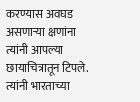करण्यास अवघड असणाऱ्या क्षणांना त्यांनी आपल्या छायाचित्रातून टिपले. त्यांनी भारताच्या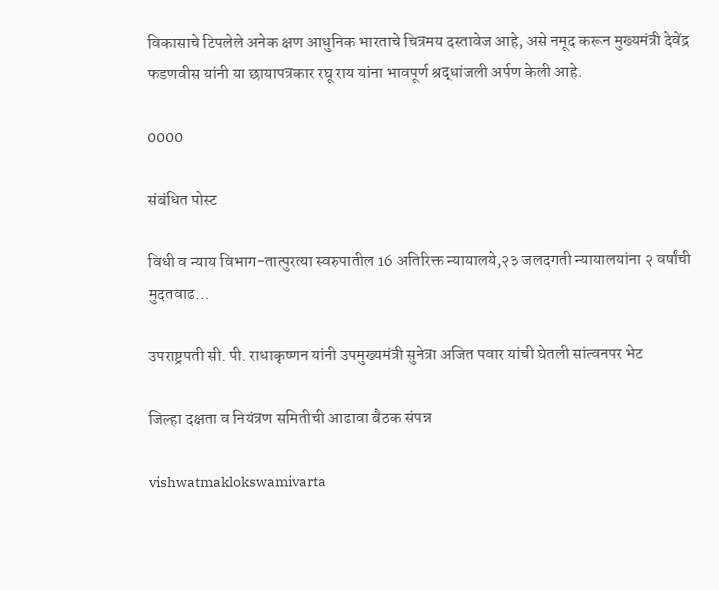विकासाचे टिपलेले अनेक क्षण आधुनिक भारताचे चित्रमय दस्तावेज आहे, असे नमूद करून मुख्यमंत्री देवेंद्र फडणवीस यांनी या छायापत्रकार रघू राय यांना भावपूर्ण श्रद्धांजली अर्पण केली आहे.

0000

संबंधित पोस्ट

विधी व न्याय विभाग-तात्पुरत्या स्वरुपातील 16 अतिरिक्त न्यायालये,२३ जलदगती न्यायालयांना २ वर्षांची मुदतवाढ…

उपराष्ट्रपती सी. पी. राधाकृष्णन यांनी उपमुख्यमंत्री सुनेत्रा अजित पवार यांची घेतली सांत्वनपर भेट

जिल्हा दक्षता व नियंत्रण समितीची आढावा बैठक संपन्न

vishwatmaklokswamivarta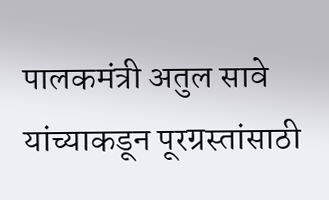पालकमंत्री अतुल सावे यांच्याकडून पूरग्रस्तांसाठी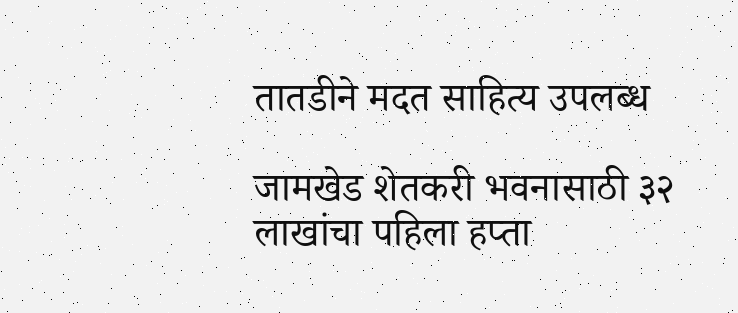तातडीने मदत साहित्य उपलब्ध

जामखेड शेतकरी भवनासाठी ३२ लाखांचा पहिला हप्ता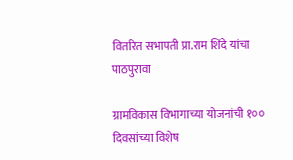वितरित सभापती प्रा.राम शिंदे यांचा पाठपुरावा

ग्रामविकास विभागाच्या योजनांची १०० दिवसांच्या विशेष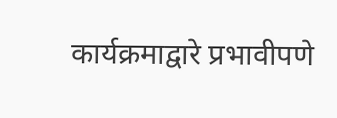कार्यक्रमाद्वारे प्रभावीपणे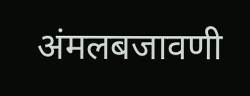अंमलबजावणी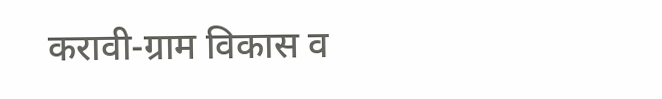करावी-ग्राम विकास व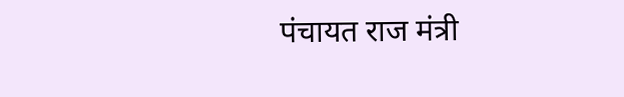पंचायत राज मंत्री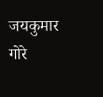जयकुमार गोरे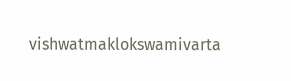vishwatmaklokswamivarta